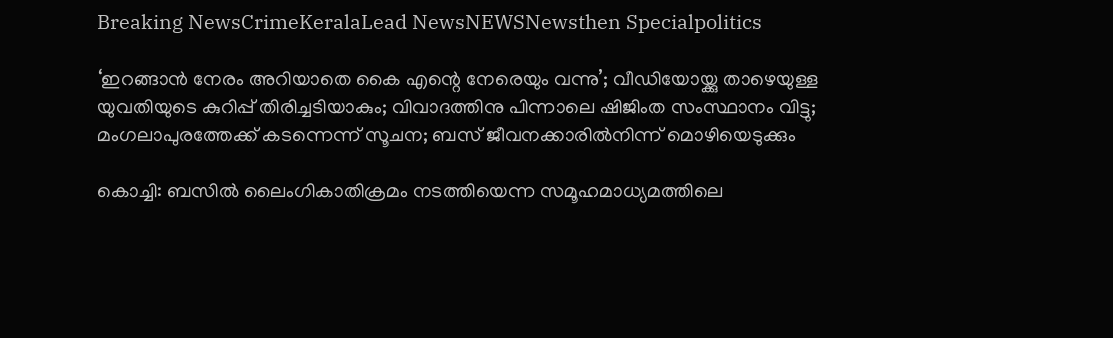Breaking NewsCrimeKeralaLead NewsNEWSNewsthen Specialpolitics

‘ഇറങ്ങാന്‍ നേരം അറിയാതെ കൈ എന്റെ നേരെയും വന്നു’; വീഡിയോയ്ക്കു താഴെയുള്ള യുവതിയുടെ കുറിപ്പ് തിരിച്ചടിയാകും; വിവാദത്തിനു പിന്നാലെ ഷിജിംത സംസ്ഥാനം വിട്ടു; മംഗലാപുരത്തേക്ക് കടന്നെന്ന് സൂചന; ബസ് ജീവനക്കാരില്‍നിന്ന് മൊഴിയെടുക്കും

കൊച്ചി: ബസില്‍ ലൈംഗികാതിക്രമം നടത്തിയെന്ന സമൂഹമാധ്യമത്തിലെ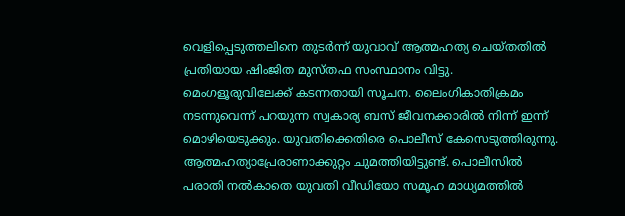വെളിപ്പെടുത്തലിനെ തുടര്‍ന്ന് യുവാവ് ആത്മഹത്യ ചെയ്തതില്‍ പ്രതിയായ ഷിംജിത മുസ്തഫ സംസ്ഥാനം വിട്ടു. മെംഗളൂരുവിലേക്ക് കടന്നതായി സൂചന. ലൈംഗികാതിക്രമം നടന്നുവെന്ന് പറയുന്ന സ്വകാര്യ ബസ് ജീവനക്കാരില്‍ നിന്ന് ഇന്ന് മൊഴിയെടുക്കും. യുവതിക്കെതിരെ പൊലീസ് കേസെടുത്തിരുന്നു. ആത്മഹത്യാപ്രേരാണാക്കുറ്റം ചുമത്തിയിട്ടുണ്ട്. പൊലീസില്‍ പരാതി നല്‍കാതെ യുവതി വീഡിയോ സമൂഹ മാധ്യമത്തില്‍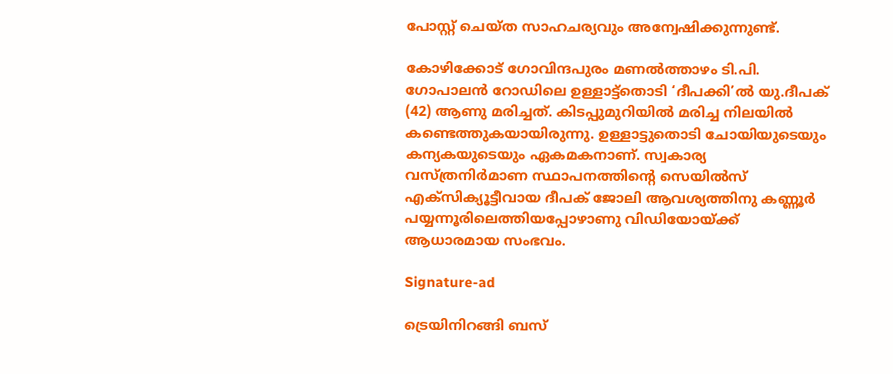പോസ്റ്റ് ചെയ്ത സാഹചര്യവും അന്വേഷിക്കുന്നുണ്ട്.

കോഴിക്കോട് ഗോവിന്ദപുരം മണല്‍ത്താഴം ടി.പി. ഗോപാലന്‍ റോഡിലെ ഉള്ളാട്ട്‌തൊടി ‘ദീപക്കി’ല്‍ യു.ദീപക് (42) ആണു മരിച്ചത്. കിടപ്പുമുറിയില്‍ മരിച്ച നിലയില്‍ കണ്ടെത്തുകയായിരുന്നു. ഉള്ളാട്ടുതൊടി ചോയിയുടെയും കന്യകയുടെയും ഏകമകനാണ്. സ്വകാര്യ വസ്ത്രനിര്‍മാണ സ്ഥാപനത്തിന്റെ സെയില്‍സ് എക്‌സിക്യൂട്ടീവായ ദീപക് ജോലി ആവശ്യത്തിനു കണ്ണൂര്‍ പയ്യന്നൂരിലെത്തിയപ്പോഴാണു വിഡിയോയ്ക്ക് ആധാരമായ സംഭവം.

Signature-ad

ട്രെയിനിറങ്ങി ബസ്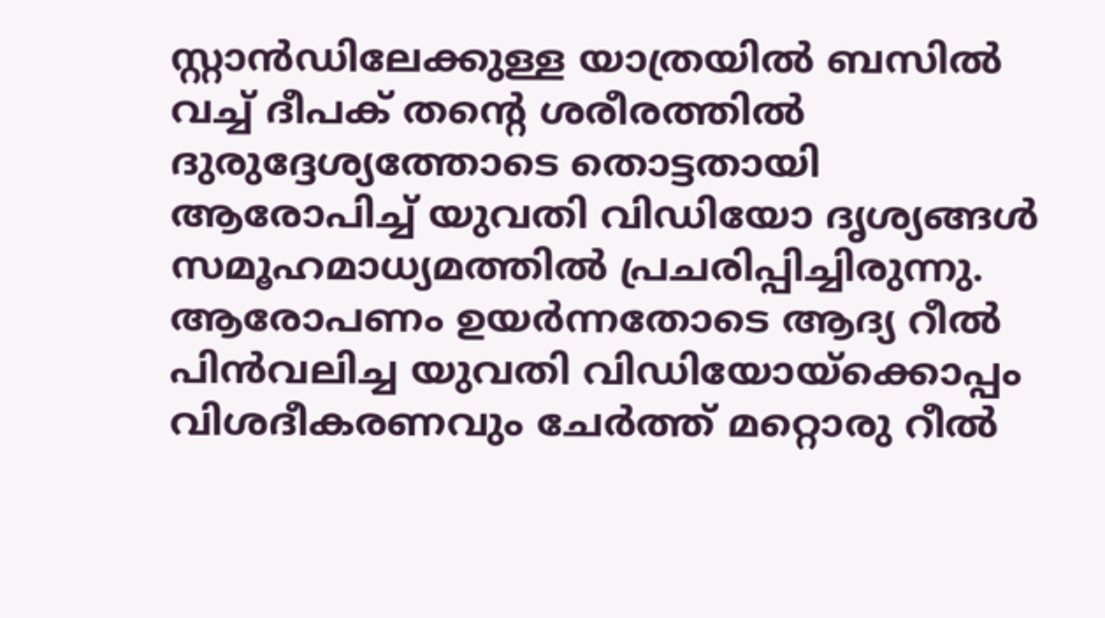സ്റ്റാന്‍ഡിലേക്കുള്ള യാത്രയില്‍ ബസില്‍ വച്ച് ദീപക് തന്റെ ശരീരത്തില്‍ ദുരുദ്ദേശ്യത്തോടെ തൊട്ടതായി ആരോപിച്ച് യുവതി വിഡിയോ ദൃശ്യങ്ങള്‍ സമൂഹമാധ്യമത്തില്‍ പ്രചരിപ്പിച്ചിരുന്നു. ആരോപണം ഉയര്‍ന്നതോടെ ആദ്യ റീല്‍ പിന്‍വലിച്ച യുവതി വിഡിയോയ്‌ക്കൊപ്പം വിശദീകരണവും ചേര്‍ത്ത് മറ്റൊരു റീല്‍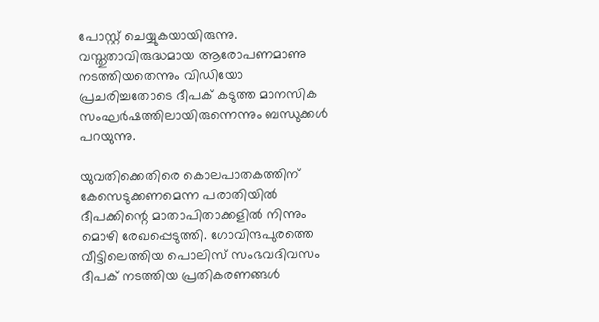പോസ്റ്റ് ചെയ്യുകയായിരുന്നു. വസ്തുതാവിരുദ്ധമായ ആരോപണമാണു നടത്തിയതെന്നും വിഡിയോ പ്രചരിച്ചതോടെ ദീപക് കടുത്ത മാനസിക സംഘര്‍ഷത്തിലായിരുന്നെന്നും ബന്ധുക്കള്‍ പറയുന്നു.

യുവതിക്കെതിരെ കൊലപാതകത്തിന് കേസെടുക്കണമെന്ന പരാതിയില്‍ ദീപക്കിന്റെ മാതാപിതാക്കളില്‍ നിന്നും മൊഴി രേഖപ്പെടുത്തി. ഗോവിന്ദപുരത്തെ വീട്ടിലെത്തിയ പൊലിസ് സംഭവദിവസം ദീപക് നടത്തിയ പ്രതികരണങ്ങള്‍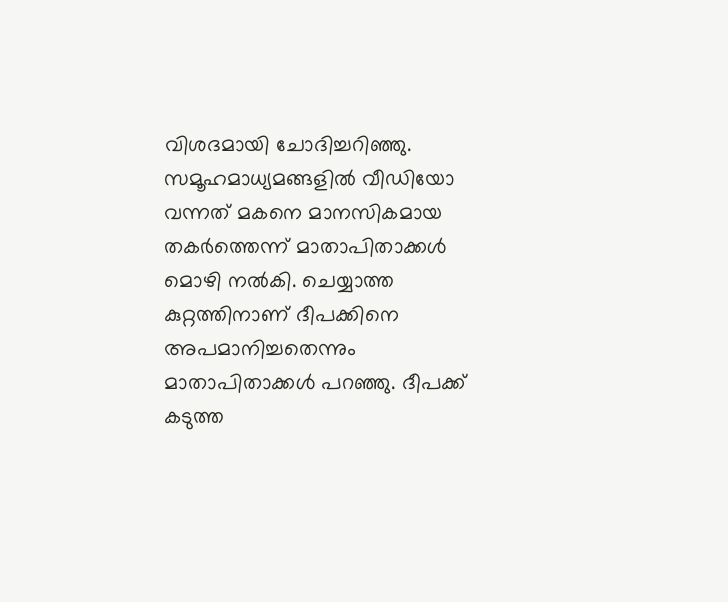വിശദമായി ചോദിച്ചറിഞ്ഞു. സമൂഹമാധ്യമങ്ങളില്‍ വീഡിയോ വന്നത് മകനെ മാനസികമായ തകര്‍ത്തെന്ന് മാതാപിതാക്കള്‍ മൊഴി നല്‍കി. ചെയ്യാത്ത കുറ്റത്തിനാണ് ദീപക്കിനെ അപമാനിച്ചതെന്നും മാതാപിതാക്കള്‍ പറഞ്ഞു. ദീപക്ക് കടുത്ത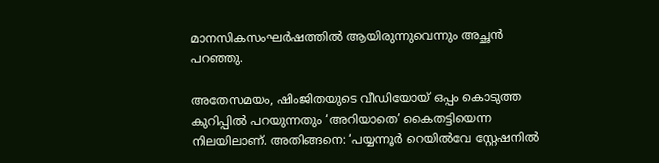മാനസികസംഘര്‍ഷത്തില്‍ ആയിരുന്നുവെന്നും അച്ഛന്‍ പറഞ്ഞു.

അതേസമയം, ഷിംജിതയുടെ വീഡിയോയ് ഒപ്പം കൊടുത്ത കുറിപ്പില്‍ പറയുന്നതും ‘അറിയാതെ’ കൈതട്ടിയെന്ന നിലയിലാണ്. അതിങ്ങനെ: ‘പയ്യന്നൂര്‍ റെയില്‍വേ സ്റ്റേഷനില്‍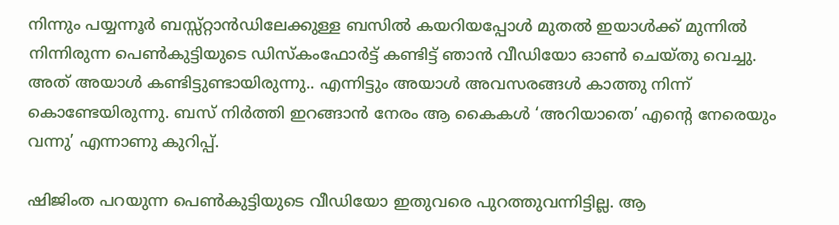നിന്നും പയ്യന്നൂര്‍ ബസ്സ്റ്റാന്‍ഡിലേക്കുള്ള ബസില്‍ കയറിയപ്പോള്‍ മുതല്‍ ഇയാള്‍ക്ക് മുന്നില്‍ നിന്നിരുന്ന പെണ്‍കുട്ടിയുടെ ഡിസ്‌കംഫോര്‍ട്ട് കണ്ടിട്ട് ഞാന്‍ വീഡിയോ ഓണ്‍ ചെയ്തു വെച്ചു. അത് അയാള്‍ കണ്ടിട്ടുണ്ടായിരുന്നു.. എന്നിട്ടും അയാള്‍ അവസരങ്ങള്‍ കാത്തു നിന്ന് കൊണ്ടേയിരുന്നു. ബസ് നിര്‍ത്തി ഇറങ്ങാന്‍ നേരം ആ കൈകള്‍ ‘അറിയാതെ’ എന്റെ നേരെയും വന്നു’ എന്നാണു കുറിപ്പ്.

ഷിജിംത പറയുന്ന പെണ്‍കുട്ടിയുടെ വീഡിയോ ഇതുവരെ പുറത്തുവന്നിട്ടില്ല. ആ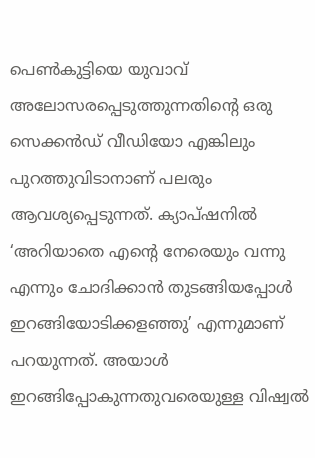പെണ്‍കുട്ടിയെ യുവാവ് അലോസരപ്പെടുത്തുന്നതിന്റെ ഒരു സെക്കന്‍ഡ് വീഡിയോ എങ്കിലും പുറത്തുവിടാനാണ് പലരും ആവശ്യപ്പെടുന്നത്. ക്യാപ്ഷനില്‍ ‘അറിയാതെ എന്റെ നേരെയും വന്നു എന്നും ചോദിക്കാന്‍ തുടങ്ങിയപ്പോള്‍ ഇറങ്ങിയോടിക്കളഞ്ഞു’ എന്നുമാണ് പറയുന്നത്. അയാള്‍ ഇറങ്ങിപ്പോകുന്നതുവരെയുള്ള വിഷ്വല്‍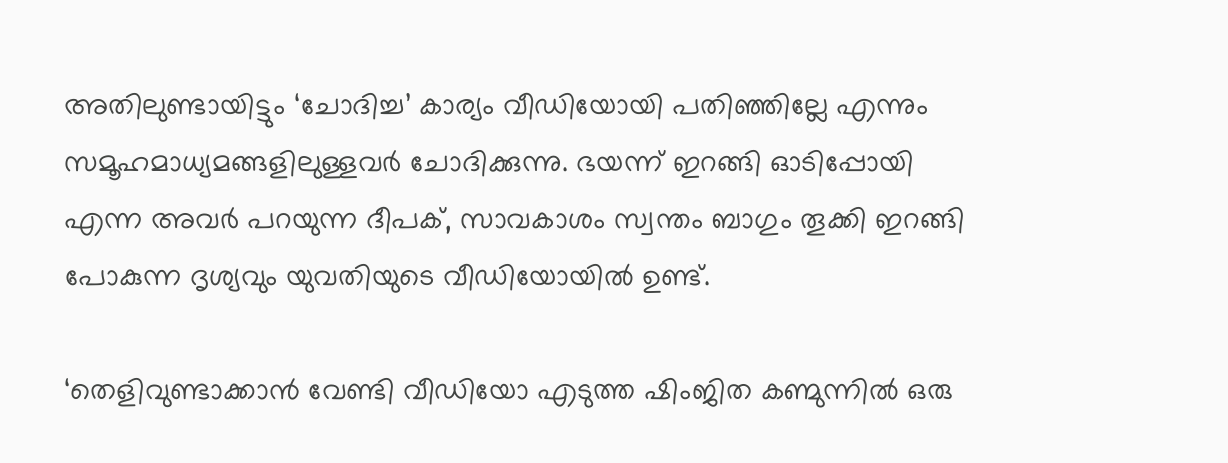അതിലുണ്ടായിട്ടും ‘ചോദിച്ച’ കാര്യം വീഡിയോയി പതിഞ്ഞില്ലേ എന്നും സമൂഹമാധ്യമങ്ങളിലുള്ളവര്‍ ചോദിക്കുന്നു. ഭയന്ന് ഇറങ്ങി ഓടിപ്പോയി എന്ന അവര്‍ പറയുന്ന ദീപക്, സാവകാശം സ്വന്തം ബാഗും തൂക്കി ഇറങ്ങി പോകുന്ന ദൃശ്യവും യുവതിയുടെ വീഡിയോയില്‍ ഉണ്ട്.

‘തെളിവുണ്ടാക്കാന്‍ വേണ്ടി വീഡിയോ എടുത്ത ഷിംജിത കണ്മുന്നില്‍ ഒരു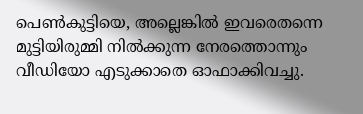പെണ്‍കുട്ടിയെ, അല്ലെങ്കില്‍ ഇവരെതന്നെ മുട്ടിയിരുമ്മി നില്‍ക്കുന്ന നേരത്തൊന്നും വീഡിയോ എടുക്കാതെ ഓഫാക്കിവച്ചു.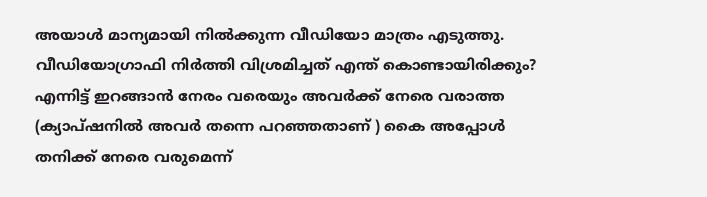അയാള്‍ മാന്യമായി നില്‍ക്കുന്ന വീഡിയോ മാത്രം എടുത്തു. വീഡിയോഗ്രാഫി നിര്‍ത്തി വിശ്രമിച്ചത് എന്ത് കൊണ്ടായിരിക്കും?
എന്നിട്ട് ഇറങ്ങാന്‍ നേരം വരെയും അവര്‍ക്ക് നേരെ വരാത്ത (ക്യാപ്ഷനില്‍ അവര്‍ തന്നെ പറഞ്ഞതാണ് ) കൈ അപ്പോള്‍ തനിക്ക് നേരെ വരുമെന്ന്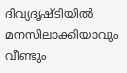ദിവ്യദൃഷ്ടിയില്‍ മനസിലാക്കിയാവും വീണ്ടും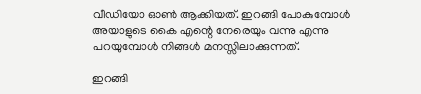വീഡിയോ ഓണ്‍ ആക്കിയത്. ഇറങ്ങി പോകുമ്പോള്‍ അയാളുടെ കൈ എന്റെ നേരെയും വന്നു എന്നു പറയുമ്പോള്‍ നിങ്ങള്‍ മനസ്സിലാക്കുന്നത്.

ഇറങ്ങി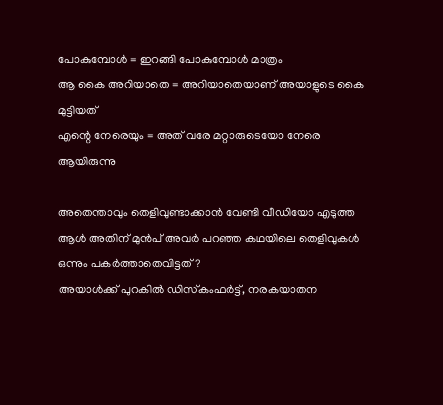പോകുമ്പോള്‍ = ഇറങ്ങി പോകുമ്പോള്‍ മാത്രം
ആ കൈ അറിയാതെ = അറിയാതെയാണ് അയാളുടെ കൈ മുട്ടിയത്
എന്റെ നേരെയും = അത് വരേ മറ്റാരുടെയോ നേരെ ആയിരുന്നു

അതെന്താവും തെളിവുണ്ടാക്കാന്‍ വേണ്ടി വീഡിയോ എടുത്ത ആള്‍ അതിന് മുന്‍പ് അവര്‍ പറഞ്ഞ കഥയിലെ തെളിവുകള്‍ ഒന്നും പകര്‍ത്താതെവിട്ടത്?
അയാള്‍ക്ക് പുറകില്‍ ഡിസ്‌കംഫര്‍ട്ട്, നരകയാതന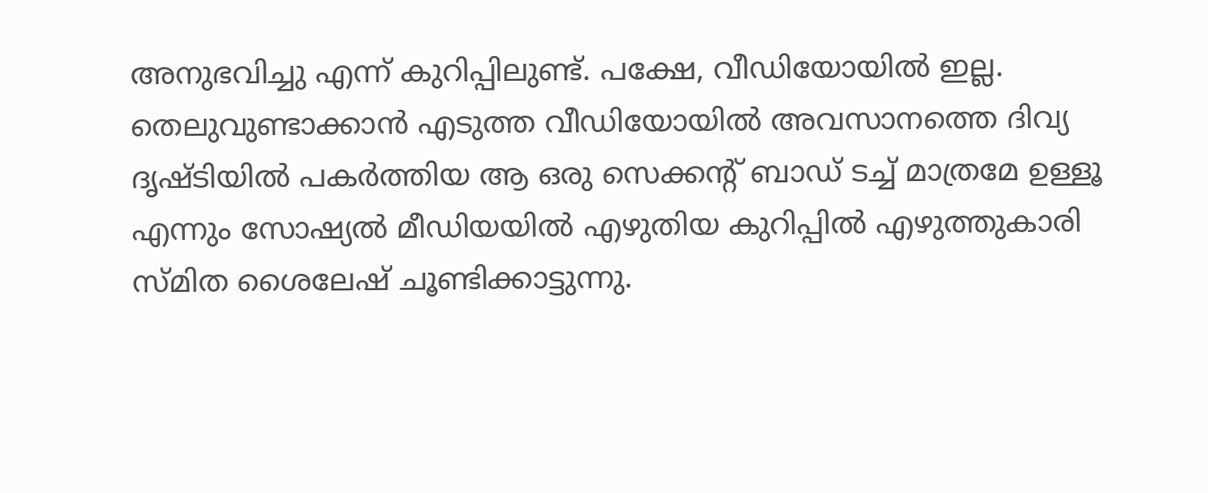അനുഭവിച്ചു എന്ന് കുറിപ്പിലുണ്ട്. പക്ഷേ, വീഡിയോയില്‍ ഇല്ല. തെലുവുണ്ടാക്കാന്‍ എടുത്ത വീഡിയോയില്‍ അവസാനത്തെ ദിവ്യ ദൃഷ്ടിയില്‍ പകര്‍ത്തിയ ആ ഒരു സെക്കന്റ് ബാഡ് ടച്ച് മാത്രമേ ഉള്ളൂ എന്നും സോഷ്യല്‍ മീഡിയയില്‍ എഴുതിയ കുറിപ്പില്‍ എഴുത്തുകാരി സ്മിത ശൈലേഷ് ചൂണ്ടിക്കാട്ടുന്നു.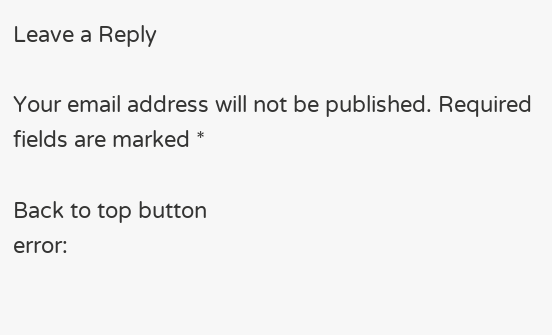Leave a Reply

Your email address will not be published. Required fields are marked *

Back to top button
error: